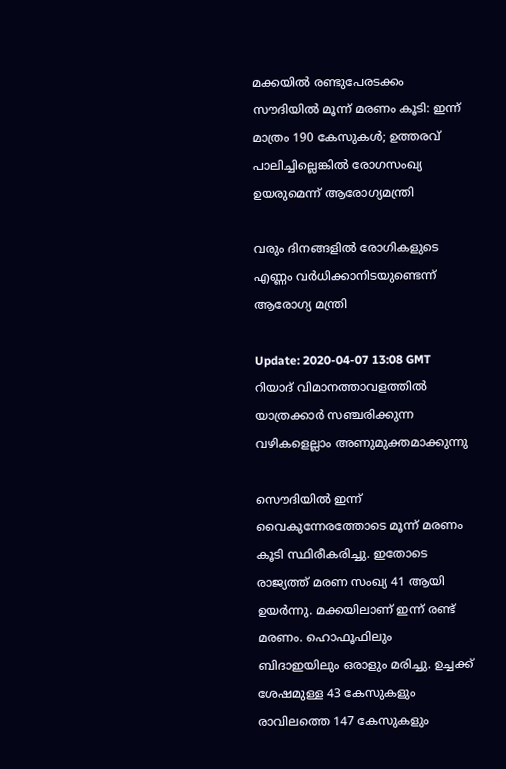മക്കയില്‍ രണ്ടുപേരടക്കം സൗദിയില്‍ മൂന്ന് മരണം കൂടി: ഇന്ന് മാത്രം 190 കേസുകള്‍; ഉത്തരവ് പാലിച്ചില്ലെങ്കില്‍ രോഗസംഖ്യ ഉയരുമെന്ന് ആരോഗ്യമന്ത്രി

വരും ദിനങ്ങളില്‍ രോഗികളുടെ എണ്ണം വര്‍ധിക്കാനിടയുണ്ടെന്ന് ആരോഗ്യ മന്ത്രി

Update: 2020-04-07 13:08 GMT
റിയാദ് വിമാനത്താവളത്തില്‍ യാത്രക്കാര്‍ സഞ്ചരിക്കുന്ന വഴികളെല്ലാം അണുമുക്തമാക്കുന്നു

സൌദിയില്‍ ഇന്ന് വൈകുന്നേരത്തോടെ മൂന്ന് മരണം കൂടി സ്ഥിരീകരിച്ചു. ഇതോടെ രാജ്യത്ത് മരണ സംഖ്യ 41 ആയി ഉയര്‍ന്നു. മക്കയിലാണ് ഇന്ന് രണ്ട് മരണം. ഹൊഫൂഫിലും ബിദാഇയിലും ഒരാളും മരിച്ചു. ഉച്ചക്ക് ശേഷമുള്ള 43 കേസുകളും രാവിലത്തെ 147 കേസുകളും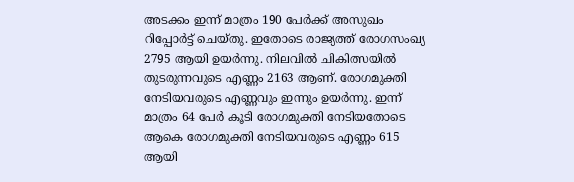അടക്കം ഇന്ന് മാത്രം 190 പേര്‍ക്ക് അസുഖം റിപ്പോര്‍ട്ട് ചെയ്തു. ഇതോടെ രാജ്യത്ത് രോഗസംഖ്യ 2795 ആയി ഉയര്‍ന്നു. നിലവില്‍ ചികിത്സയില്‍ തുടരുന്നവുടെ എണ്ണം 2163 ആണ്. രോഗമുക്തി നേടിയവരുടെ എണ്ണവും ഇന്നും ഉയര്‍ന്നു. ഇന്ന് മാത്രം 64 പേര്‍ കൂടി രോഗമുക്തി നേടിയതോടെ ആകെ രോഗമുക്തി നേടിയവരുടെ എണ്ണം 615 ആയി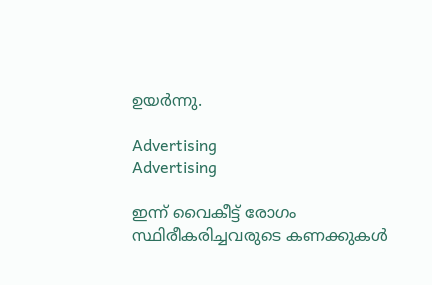ഉയര്‍ന്നു.

Advertising
Advertising

ഇന്ന് വൈകീട്ട് രോഗം സ്ഥിരീകരിച്ചവരുടെ കണക്കുകള്‍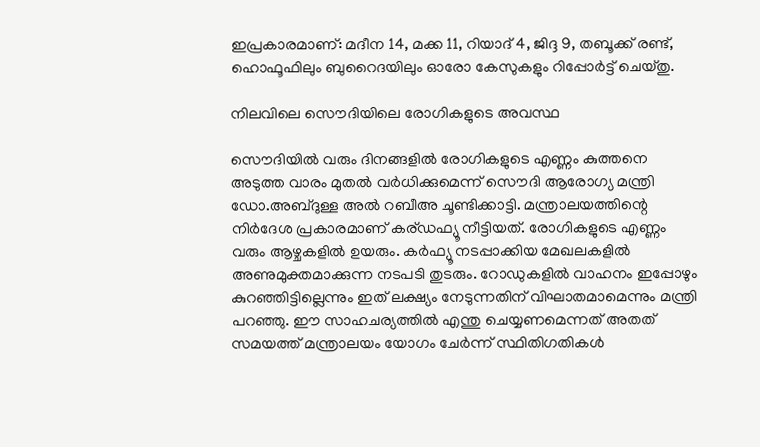ഇപ്രകാരമാണ്: മദീന 14, മക്ക 11, റിയാദ് 4, ജിദ്ദ 9, തബൂക്ക് രണ്ട്, ഹൊഫൂഫിലും ബുറൈദയിലും ഓരോ കേസുകളും റിപ്പോര്‍ട്ട് ചെയ്തു.

നിലവിലെ സൌദിയിലെ രോഗികളുടെ അവസ്ഥ

സൌദിയില്‍ വരും ദിനങ്ങളില്‍ രോഗികളുടെ എണ്ണം കുത്തനെ അടുത്ത വാരം മുതല്‍ വര്‍ധിക്കുമെന്ന് സൌദി ആരോഗ്യ മന്ത്രി ഡോ.അബ്ദുള്ള അല്‍ റബീഅ ചൂണ്ടിക്കാട്ടി. മന്ത്രാലയത്തിന്റെ നിര്‍ദേശ പ്രകാരമാണ് കര്ഡഫ്യൂ നീട്ടിയത്. രോഗികളുടെ എണ്ണം വരും ആഴ്ചകളില്‍ ഉയരും. കര്‍ഫ്യൂ നടപ്പാക്കിയ മേഖലകളില്‍ അണുമുക്തമാക്കുന്ന നടപടി തുടരും. റോഡുകളില്‍ വാഹനം ഇപ്പോഴും കുറഞ്ഞിട്ടില്ലെന്നും ഇത് ലക്ഷ്യം നേടുന്നതിന് വിഘാതമാമെന്നും മന്ത്രി പറഞ്ഞു. ഈ സാഹചര്യത്തില്‍ എന്തു ചെയ്യണമെന്നത് അതത് സമയത്ത് മന്ത്രാലയം യോഗം ചേര്‍ന്ന് സ്ഥിതിഗതികള്‍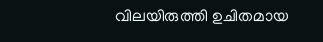വിലയിരുത്തി ഉചിതമായ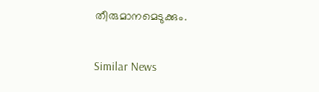തീരുമാനമെടുക്കും.

Similar News